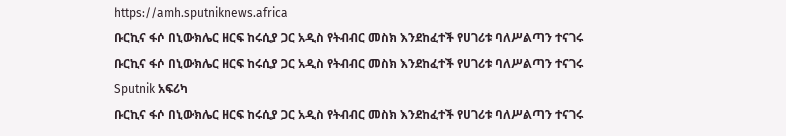https://amh.sputniknews.africa
ቡርኪና ፋሶ በኒውክሌር ዘርፍ ከሩሲያ ጋር አዲስ የትብብር መስክ እንደከፈተች የሀገሪቱ ባለሥልጣን ተናገሩ
ቡርኪና ፋሶ በኒውክሌር ዘርፍ ከሩሲያ ጋር አዲስ የትብብር መስክ እንደከፈተች የሀገሪቱ ባለሥልጣን ተናገሩ
Sputnik አፍሪካ
ቡርኪና ፋሶ በኒውክሌር ዘርፍ ከሩሲያ ጋር አዲስ የትብብር መስክ እንደከፈተች የሀገሪቱ ባለሥልጣን ተናገሩ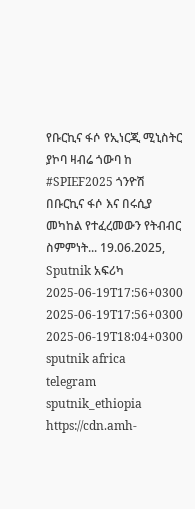የቡርኪና ፋሶ የኢነርጂ ሚኒስትር ያኮባ ዛብሬ ጎውባ ከ #SPIEF2025 ጎንዮሽ በቡርኪና ፋሶ እና በሩሲያ መካከል የተፈረመውን የትብብር ስምምነት... 19.06.2025, Sputnik አፍሪካ
2025-06-19T17:56+0300
2025-06-19T17:56+0300
2025-06-19T18:04+0300
sputnik africa
telegram sputnik_ethiopia
https://cdn.amh-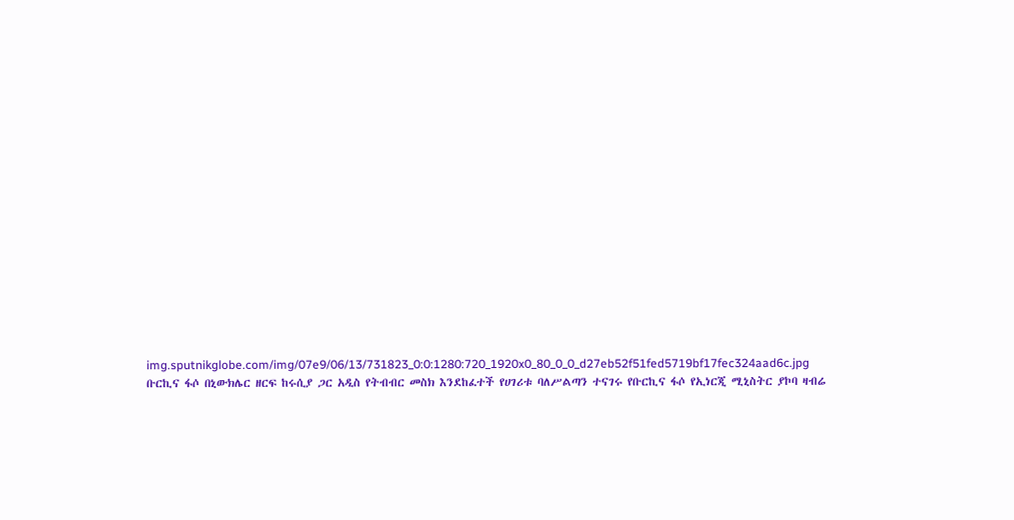img.sputnikglobe.com/img/07e9/06/13/731823_0:0:1280:720_1920x0_80_0_0_d27eb52f51fed5719bf17fec324aad6c.jpg
ቡርኪና ፋሶ በኒውክሌር ዘርፍ ከሩሲያ ጋር አዲስ የትብብር መስክ እንደከፈተች የሀገሪቱ ባለሥልጣን ተናገሩ የቡርኪና ፋሶ የኢነርጂ ሚኒስትር ያኮባ ዛብሬ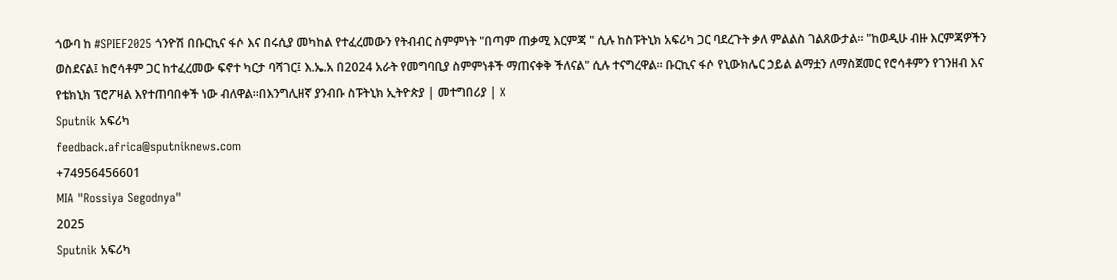ጎውባ ከ #SPIEF2025 ጎንዮሽ በቡርኪና ፋሶ እና በሩሲያ መካከል የተፈረመውን የትብብር ስምምነት "በጣም ጠቃሚ እርምጃ " ሲሉ ከስፑትኒክ አፍሪካ ጋር ባደረጉት ቃለ ምልልስ ገልጸውታል። "ከወዲሁ ብዙ እርምጃዎችን ወስደናል፤ ከሮሳቶም ጋር ከተፈረመው ፍኖተ ካርታ ባሻገር፤ እ.ኤ.አ በ2024 አራት የመግባቢያ ስምምነቶች ማጠናቀቅ ችለናል" ሲሉ ተናግረዋል። ቡርኪና ፋሶ የኒውክሌር ኃይል ልማቷን ለማስጀመር የሮሳቶምን የገንዘብ እና የቴክኒክ ፕሮፖዛል እየተጠባበቀች ነው ብለዋል።በእንግሊዘኛ ያንብቡ ስፑትኒክ ኢትዮጵያ | መተግበሪያ | X
Sputnik አፍሪካ
feedback.africa@sputniknews.com
+74956456601
MIA "Rossiya Segodnya"
2025
Sputnik አፍሪካ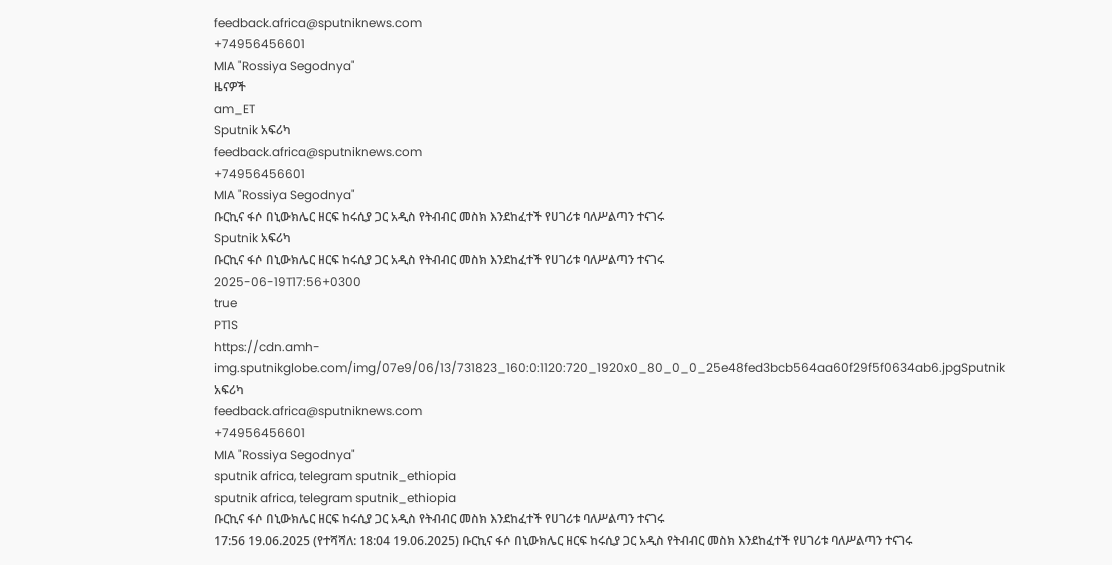feedback.africa@sputniknews.com
+74956456601
MIA "Rossiya Segodnya"
ዜናዎች
am_ET
Sputnik አፍሪካ
feedback.africa@sputniknews.com
+74956456601
MIA "Rossiya Segodnya"
ቡርኪና ፋሶ በኒውክሌር ዘርፍ ከሩሲያ ጋር አዲስ የትብብር መስክ እንደከፈተች የሀገሪቱ ባለሥልጣን ተናገሩ
Sputnik አፍሪካ
ቡርኪና ፋሶ በኒውክሌር ዘርፍ ከሩሲያ ጋር አዲስ የትብብር መስክ እንደከፈተች የሀገሪቱ ባለሥልጣን ተናገሩ
2025-06-19T17:56+0300
true
PT1S
https://cdn.amh-img.sputnikglobe.com/img/07e9/06/13/731823_160:0:1120:720_1920x0_80_0_0_25e48fed3bcb564aa60f29f5f0634ab6.jpgSputnik አፍሪካ
feedback.africa@sputniknews.com
+74956456601
MIA "Rossiya Segodnya"
sputnik africa, telegram sputnik_ethiopia
sputnik africa, telegram sputnik_ethiopia
ቡርኪና ፋሶ በኒውክሌር ዘርፍ ከሩሲያ ጋር አዲስ የትብብር መስክ እንደከፈተች የሀገሪቱ ባለሥልጣን ተናገሩ
17:56 19.06.2025 (የተሻሻለ: 18:04 19.06.2025) ቡርኪና ፋሶ በኒውክሌር ዘርፍ ከሩሲያ ጋር አዲስ የትብብር መስክ እንደከፈተች የሀገሪቱ ባለሥልጣን ተናገሩ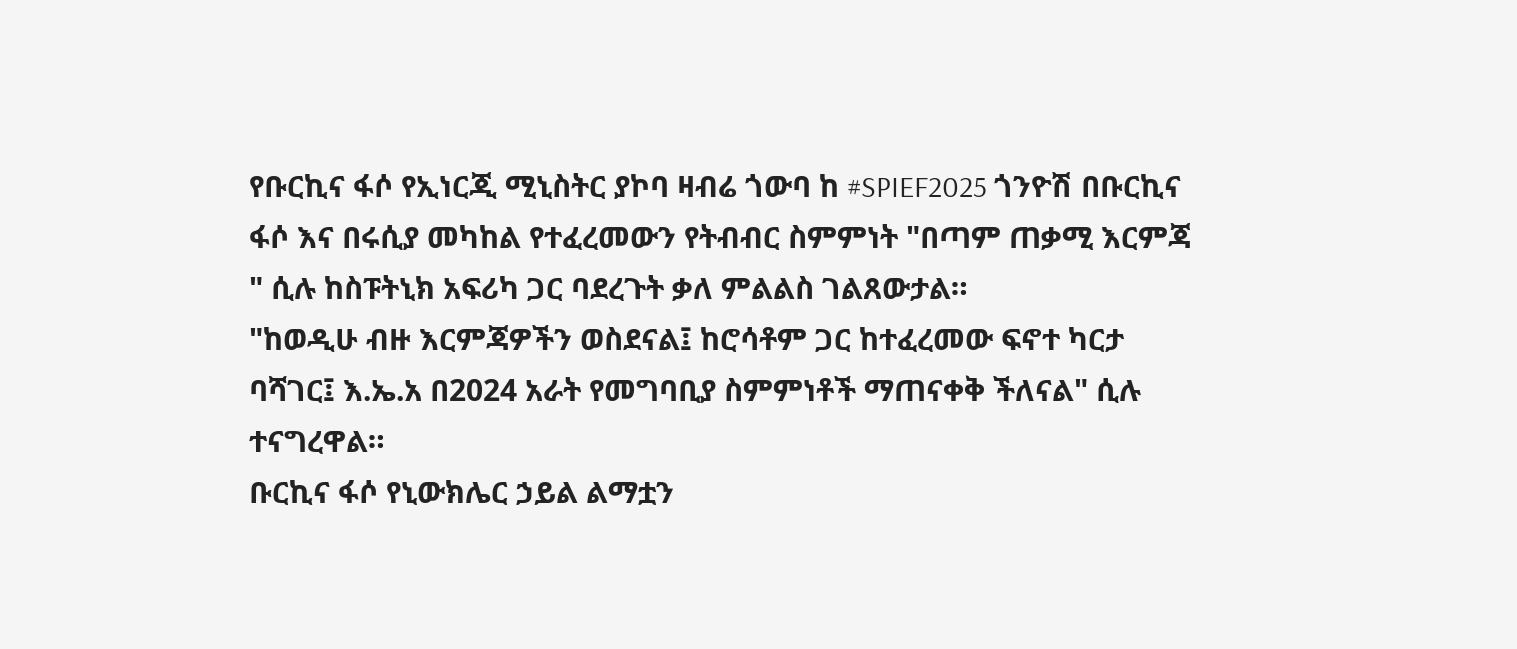የቡርኪና ፋሶ የኢነርጂ ሚኒስትር ያኮባ ዛብሬ ጎውባ ከ #SPIEF2025 ጎንዮሽ በቡርኪና ፋሶ እና በሩሲያ መካከል የተፈረመውን የትብብር ስምምነት "በጣም ጠቃሚ እርምጃ " ሲሉ ከስፑትኒክ አፍሪካ ጋር ባደረጉት ቃለ ምልልስ ገልጸውታል።
"ከወዲሁ ብዙ እርምጃዎችን ወስደናል፤ ከሮሳቶም ጋር ከተፈረመው ፍኖተ ካርታ ባሻገር፤ እ.ኤ.አ በ2024 አራት የመግባቢያ ስምምነቶች ማጠናቀቅ ችለናል" ሲሉ ተናግረዋል።
ቡርኪና ፋሶ የኒውክሌር ኃይል ልማቷን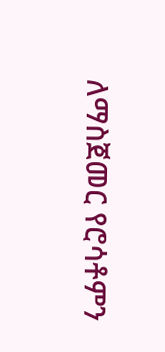ለማስጀመር የሮሳቶምን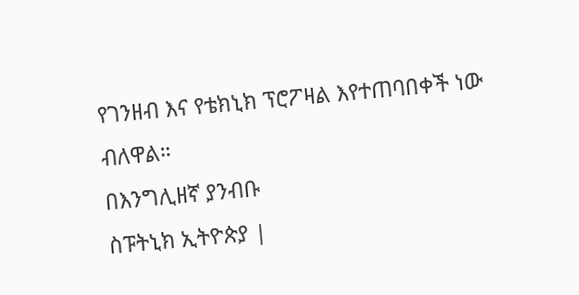የገንዘብ እና የቴክኒክ ፕሮፖዛል እየተጠባበቀች ነው ብለዋል።
በእንግሊዘኛ ያንብቡ
ስፑትኒክ ኢትዮጵያ |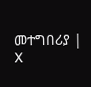መተግበሪያ | X